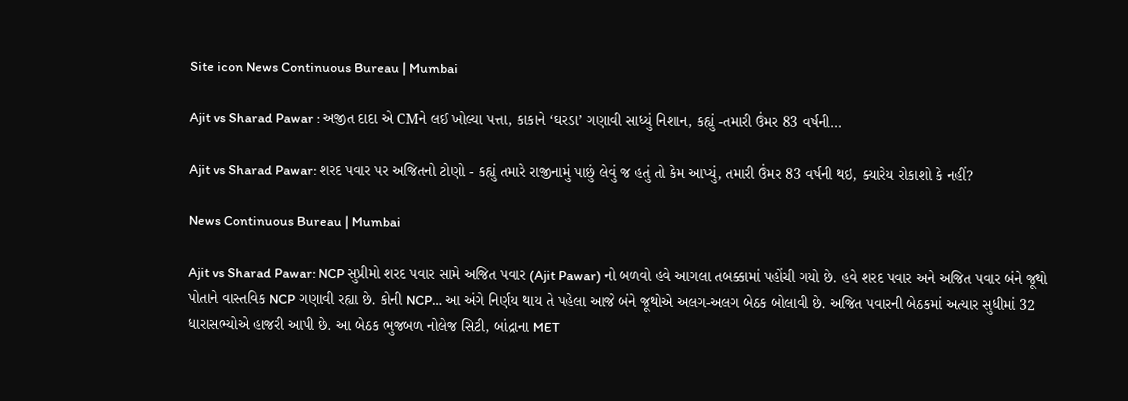Site icon News Continuous Bureau | Mumbai

Ajit vs Sharad Pawar : અજીત દાદા એ CMને લઈ ખોલ્યા પત્તા, કાકાને ‘ઘરડા’ ગણાવી સાધ્યું નિશાન, કહ્યું -તમારી ઉંમર 83 વર્ષની…

Ajit vs Sharad Pawar: શરદ પવાર પર અજિતનો ટોણો - કહ્યું તમારે રાજીનામું પાછું લેવું જ હતું તો કેમ આપ્યું, તમારી ઉંમર 83 વર્ષની થઇ, ક્યારેય રોકાશો કે નહીં?

News Continuous Bureau | Mumbai

Ajit vs Sharad Pawar: NCP સુપ્રીમો શરદ પવાર સામે અજિત પવાર (Ajit Pawar) નો બળવો હવે આગલા તબક્કામાં પહોંચી ગયો છે. હવે શરદ પવાર અને અજિત પવાર બંને જૂથો પોતાને વાસ્તવિક NCP ગણાવી રહ્યા છે. કોની NCP… આ અંગે નિર્ણય થાય તે પહેલા આજે બંને જૂથોએ અલગ-અલગ બેઠક બોલાવી છે. અજિત પવારની બેઠકમાં અત્યાર સુધીમાં 32 ધારાસભ્યોએ હાજરી આપી છે. આ બેઠક ભુજબળ નોલેજ સિટી, બાંદ્રાના MET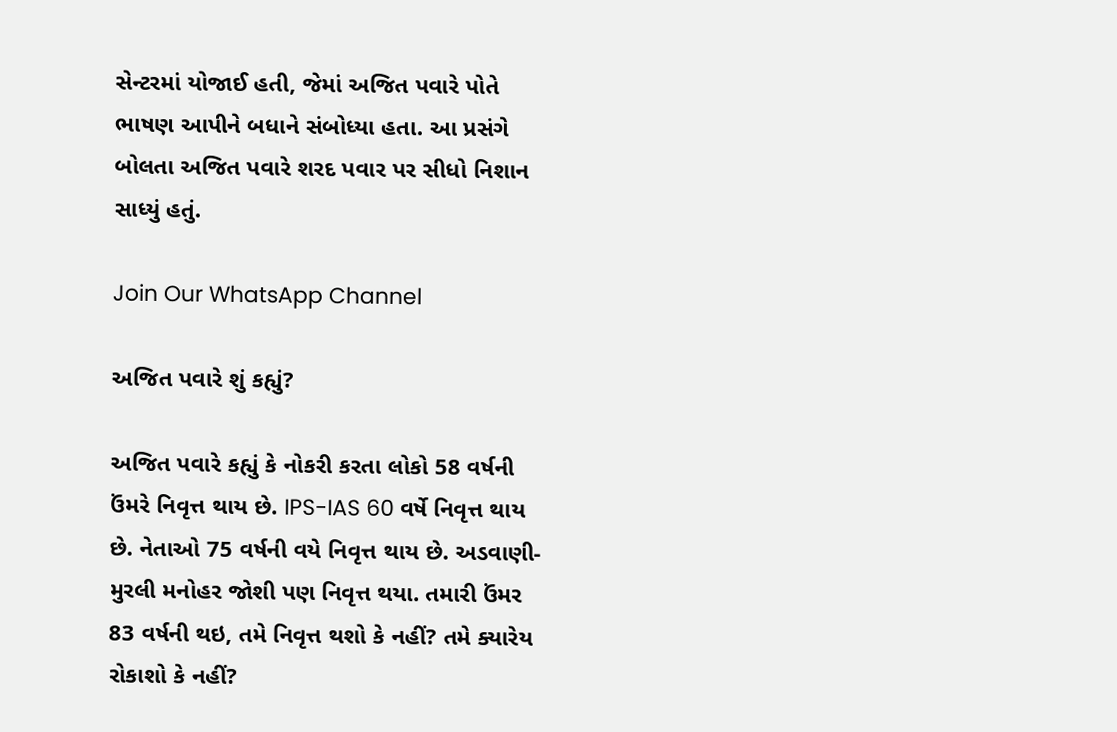સેન્ટરમાં યોજાઈ હતી, જેમાં અજિત પવારે પોતે ભાષણ આપીને બધાને સંબોધ્યા હતા. આ પ્રસંગે બોલતા અજિત પવારે શરદ પવાર પર સીધો નિશાન સાધ્યું હતું.

Join Our WhatsApp Channel

અજિત પવારે શું કહ્યું?

અજિત પવારે કહ્યું કે નોકરી કરતા લોકો 58 વર્ષની ઉંમરે નિવૃત્ત થાય છે. IPS-IAS 60 વર્ષે નિવૃત્ત થાય છે. નેતાઓ 75 વર્ષની વયે નિવૃત્ત થાય છે. અડવાણી-મુરલી મનોહર જોશી પણ નિવૃત્ત થયા. તમારી ઉંમર 83 વર્ષની થઇ, તમે નિવૃત્ત થશો કે નહીં? તમે ક્યારેય રોકાશો કે નહીં?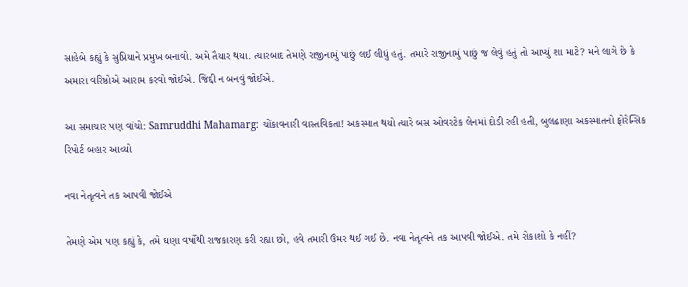સાહેબે કહ્યું કે સુપ્રિયાને પ્રમુખ બનાવો. અમે તૈયાર થયા. ત્યારબાદ તેમણે રાજીનામું પાછું લઈ લીધું હતું. તમારે રાજીનામું પાછું જ લેવું હતું તો આપ્યું શા માટે? મને લાગે છે કે અમારા વરિષ્ઠોએ આરામ કરવો જોઈએ. જિદ્દી ન બનવું જોઈએ.

આ સમાચાર પણ વાંચો: Samruddhi Mahamarg: ચોંકાવનારી વાસ્તવિકતા! અકસ્માત થયો ત્યારે બસ ઓવરટેક લેનમાં દોડી રહી હતી, બુલઢાણા અકસ્માતનો ફોરેન્સિક રિપોર્ટ બહાર આવ્યો

નવા નેતૃત્વને તક આપવી જોઈએ

તેમણે એમ પણ કહ્યું કે, તમે ઘણા વર્ષોથી રાજકારણ કરી રહ્યા છો, હવે તમારી ઉંમર થઈ ગઈ છે. નવા નેતૃત્વને તક આપવી જોઈએ. તમે રોકાશો કે નહીં?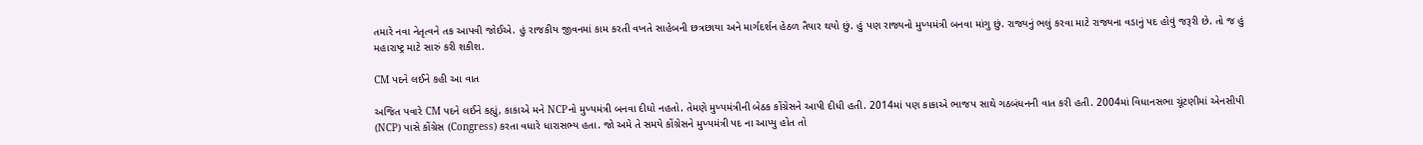તમારે નવા નેતૃત્વને તક આપવી જોઈએ. હું રાજકીય જીવનમાં કામ કરતી વખતે સાહેબની છત્રછાયા અને માર્ગદર્શન હેઠળ તૈયાર થયો છું. હું પણ રાજ્યનો મુખ્યમંત્રી બનવા માંગુ છું. રાજ્યનું ભલું કરવા માટે રાજ્યના વડાનું પદ હોવું જરૂરી છે. તો જ હું મહારાષ્ટ્ર માટે સારું કરી શકીશ.

CM પદને લઈને કહી આ વાત

અજિત પવારે CM પદને લઈને કહ્યું, કાકાએ મને NCPનો મુખ્યમંત્રી બનવા દીધો નહતો. તેમણે મુખ્યમંત્રીની બેઠક કોંગ્રેસને આપી દીધી હતી. 2014માં પણ કાકાએ ભાજપ સાથે ગઠબંધનની વાત કરી હતી. 2004માં વિધાનસભા ચૂંટણીમાં એનસીપી (NCP) પાસે કોંગ્રેસ (Congress) કરતા વધારે ધારાસભ્ય હતા. જો અમે તે સમયે કોંગ્રેસને મુખ્યમંત્રી પદ ના આપ્યુ હોત તો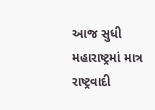આજ સુધી મહારાષ્ટ્રમાં માત્ર રાષ્ટ્રવાદી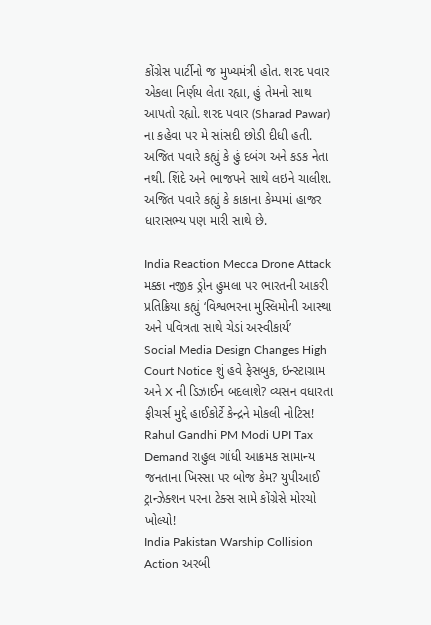કોંગ્રેસ પાર્ટીનો જ મુખ્યમંત્રી હોત. શરદ પવાર એકલા નિર્ણય લેતા રહ્યા, હું તેમનો સાથ આપતો રહ્યો. શરદ પવાર (Sharad Pawar) ના કહેવા પર મે સાંસદી છોડી દીધી હતી. અજિત પવારે કહ્યું કે હું દબંગ અને કડક નેતા નથી. શિંદે અને ભાજપને સાથે લઇને ચાલીશ. અજિત પવારે કહ્યું કે કાકાના કેમ્પમાં હાજર ધારાસભ્ય પણ મારી સાથે છે.

India Reaction Mecca Drone Attack મક્કા નજીક ડ્રોન હુમલા પર ભારતની આકરી પ્રતિક્રિયા કહ્યું ‘વિશ્વભરના મુસ્લિમોની આસ્થા અને પવિત્રતા સાથે ચેડાં અસ્વીકાર્ય’
Social Media Design Changes High Court Notice શું હવે ફેસબુક, ઇન્સ્ટાગ્રામ અને X ની ડિઝાઈન બદલાશે? વ્યસન વધારતા ફીચર્સ મુદ્દે હાઈકોર્ટે કેન્દ્રને મોકલી નોટિસ!
Rahul Gandhi PM Modi UPI Tax Demand રાહુલ ગાંધી આક્રમક સામાન્ય જનતાના ખિસ્સા પર બોજ કેમ? યુપીઆઈ ટ્રાન્ઝેક્શન પરના ટેક્સ સામે કોંગ્રેસે મોરચો ખોલ્યો!
India Pakistan Warship Collision Action અરબી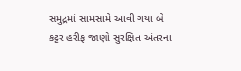સમુદ્રમાં સામસામે આવી ગયા બે કટ્ટર હરીફ જાણો સુરક્ષિત અંતરના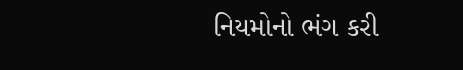નિયમોનો ભંગ કરી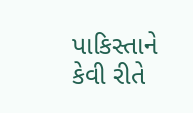પાકિસ્તાને કેવી રીતે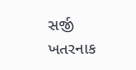સર્જી ખતરનાક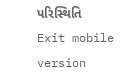પરિસ્થિતિ
Exit mobile version